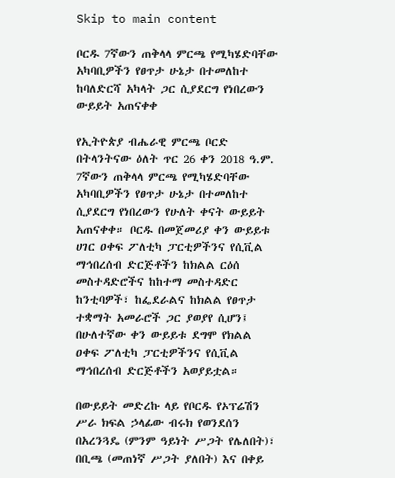Skip to main content

ቦርዱ 7ኛውን ጠቅላላ ምርጫ የሚካሄድባቸው አካባቢዎችን የፀጥታ ሁኔታ በተመለከተ ከባለድርሻ አካላት ጋር ሲያደርግ የነበረውን ውይይት አጠናቀቀ

የኢትዮጵያ ብሔራዊ ምርጫ ቦርድ በትላንትናው ዕለት ጥር 26 ቀን 2018 ዓ.ም. 7ኛውን ጠቅላላ ምርጫ የሚካሄድባቸው አካባቢዎችን የፀጥታ ሁኔታ በተመለከተ ሲያደርግ የነበረውን የሁለት ቀናት ውይይት አጠናቀቀ። ቦርዱ በመጀመሪያ ቀን ውይይቱ ሀገር ዐቀፍ ፖለቲካ ፓርቲዎችንና የሲቪል ማኅበረሰብ ድርጅቶችን ከክልል ርዕሰ መስተዳድሮችና ከከተማ መስተዳድር ከንቲባዎች፣ ከፌደራልና ከክልል የፀጥታ ተቋማት አመራሮች ጋር ያወያየ ሲሆን፤ በሁለተኛው ቀን ውይይቱ ደግሞ የክልል ዐቀፍ ፖለቲካ ፓርቲዎችንና የሲቪል ማኅበረሰብ ድርጅቶችን አወያይቷል።

በውይይት መድረኩ ላይ የቦርዱ የኦፕሬሽን ሥራ ክፍል ኃላፊው ብሩክ የወንደሰን በአረንጓዴ (ምንም ዓይነት ሥጋት የሌለበት)፣ በቢጫ (መጠነኛ ሥጋት ያለበት) እና በቀይ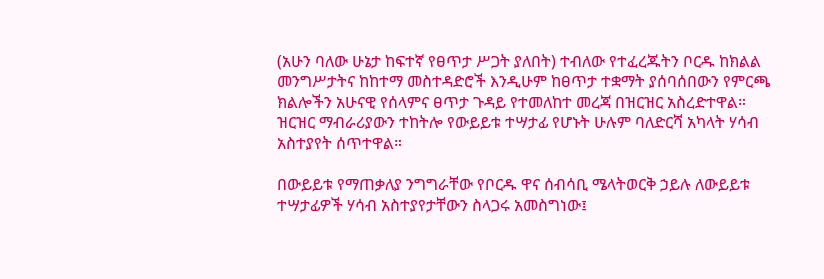(አሁን ባለው ሁኔታ ከፍተኛ የፀጥታ ሥጋት ያለበት) ተብለው የተፈረጁትን ቦርዱ ከክልል መንግሥታትና ከከተማ መስተዳድሮች እንዲሁም ከፀጥታ ተቋማት ያሰባሰበውን የምርጫ ክልሎችን አሁናዊ የሰላምና ፀጥታ ጉዳይ የተመለከተ መረጃ በዝርዝር አስረድተዋል። ዝርዝር ማብራሪያውን ተከትሎ የውይይቱ ተሣታፊ የሆኑት ሁሉም ባለድርሻ አካላት ሃሳብ አስተያየት ሰጥተዋል።

በውይይቱ የማጠቃለያ ንግግራቸው የቦርዱ ዋና ሰብሳቢ ሜላትወርቅ ኃይሉ ለውይይቱ ተሣታፊዎች ሃሳብ አስተያየታቸውን ስላጋሩ አመስግነው፤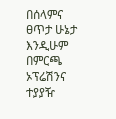በሰላምና ፀጥታ ሁኔታ እንዲሁም በምርጫ ኦፕሬሽንና ተያያዥ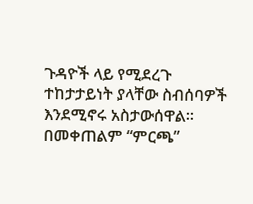ጉዳዮች ላይ የሚደረጉ ተከታታይነት ያላቸው ስብሰባዎች እንደሚኖሩ አስታውሰዋል። በመቀጠልም “ምርጫ”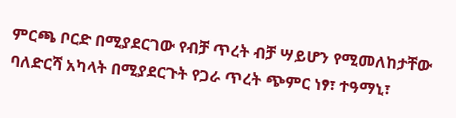ምርጫ ቦርድ በሚያደርገው የብቻ ጥረት ብቻ ሣይሆን የሚመለከታቸው ባለድርሻ አካላት በሚያደርጉት የጋራ ጥረት ጭምር ነፃ፣ ተዓማኒ፣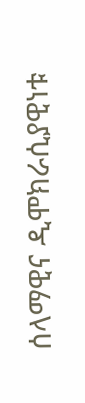ሰላማዊና ዲሞክራሲያዊነቱ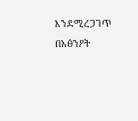እንደሚረጋገጥ በአፅንዖት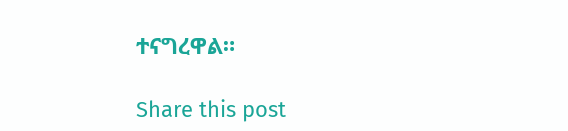ተናግረዋል።

Share this post